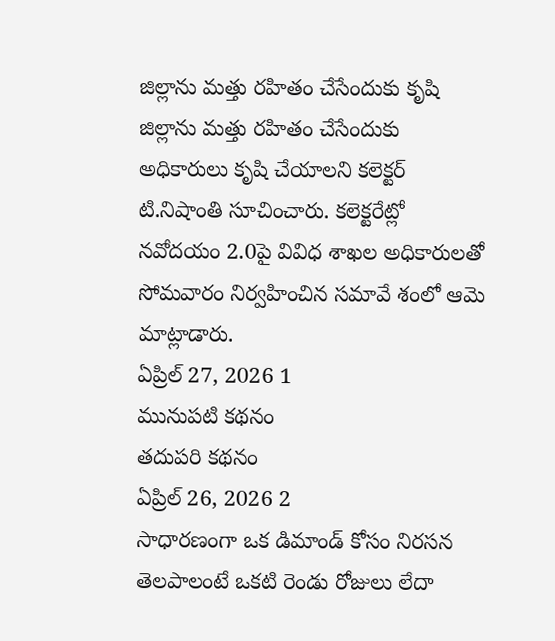జిల్లాను మత్తు రహితం చేసేందుకు కృషి
జిల్లాను మత్తు రహితం చేసేందుకు అధికారులు కృషి చేయాలని కలెక్టర్ టి.నిషాంతి సూచించారు. కలెక్టరేట్లో నవోదయం 2.0పై వివిధ శాఖల అధికారులతో సోమవారం నిర్వహించిన సమావే శంలో ఆమె మాట్లాడారు.
ఏప్రిల్ 27, 2026 1
మునుపటి కథనం
తదుపరి కథనం
ఏప్రిల్ 26, 2026 2
సాధారణంగా ఒక డిమాండ్ కోసం నిరసన తెలపాలంటే ఒకటి రెండు రోజులు లేదా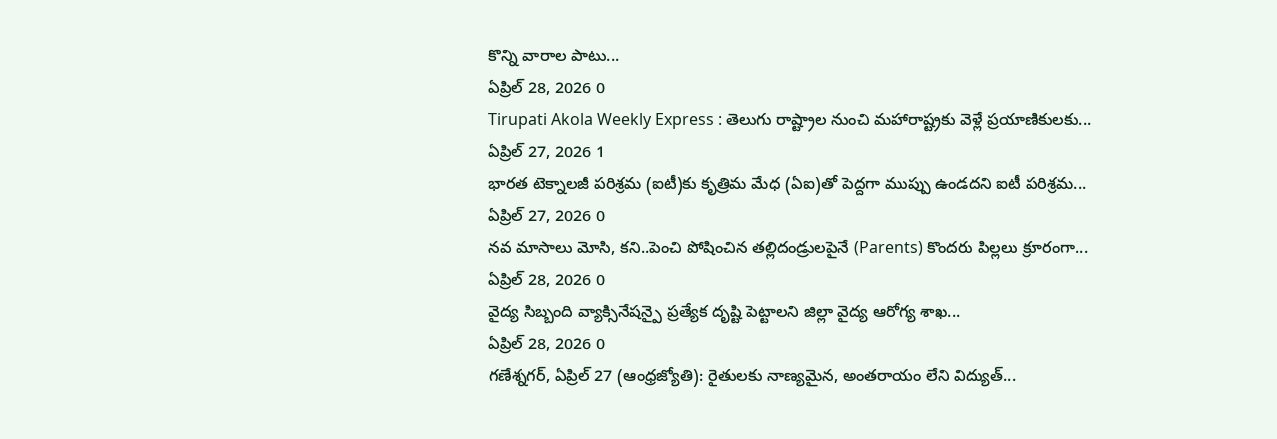కొన్ని వారాల పాటు...
ఏప్రిల్ 28, 2026 0
Tirupati Akola Weekly Express : తెలుగు రాష్ట్రాల నుంచి మహారాష్ట్రకు వెళ్లే ప్రయాణికులకు...
ఏప్రిల్ 27, 2026 1
భారత టెక్నాలజీ పరిశ్రమ (ఐటీ)కు కృత్రిమ మేధ (ఏఐ)తో పెద్దగా ముప్పు ఉండదని ఐటీ పరిశ్రమ...
ఏప్రిల్ 27, 2026 0
నవ మాసాలు మోసి, కని..పెంచి పోషించిన తల్లిదండ్రులపైనే (Parents) కొందరు పిల్లలు క్రూరంగా...
ఏప్రిల్ 28, 2026 0
వైద్య సిబ్బంది వ్యాక్సినేషన్పై ప్రత్యేక దృష్టి పెట్టాలని జిల్లా వైద్య ఆరోగ్య శాఖ...
ఏప్రిల్ 28, 2026 0
గణేశ్నగర్, ఏప్రిల్ 27 (ఆంధ్రజ్యోతి): రైతులకు నాణ్యమైన, అంతరాయం లేని విద్యుత్...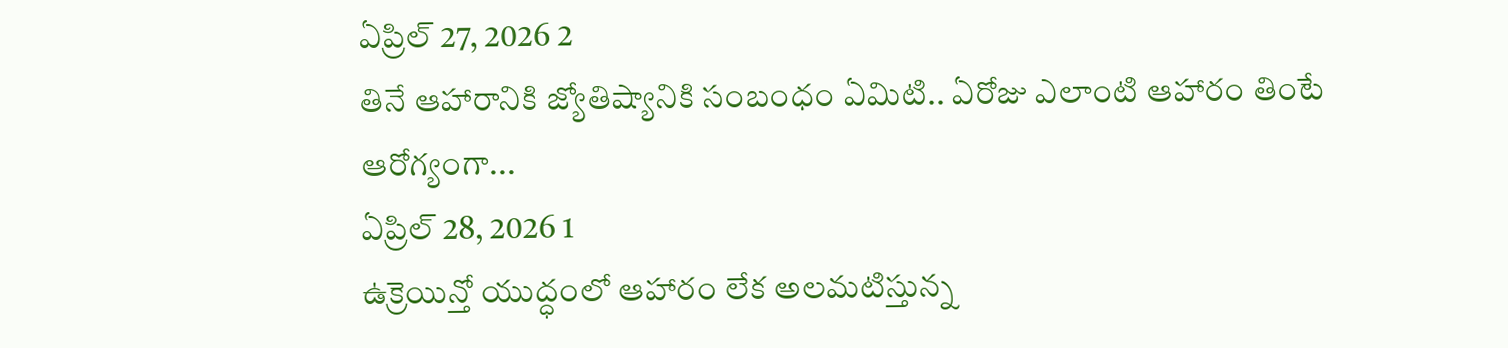ఏప్రిల్ 27, 2026 2
తినే ఆహారానికి జ్యోతిష్యానికి సంబంధం ఏమిటి.. ఏరోజు ఎలాంటి ఆహారం తింటే ఆరోగ్యంగా...
ఏప్రిల్ 28, 2026 1
ఉక్రెయిన్తో యుద్ధంలో ఆహారం లేక అలమటిస్తున్న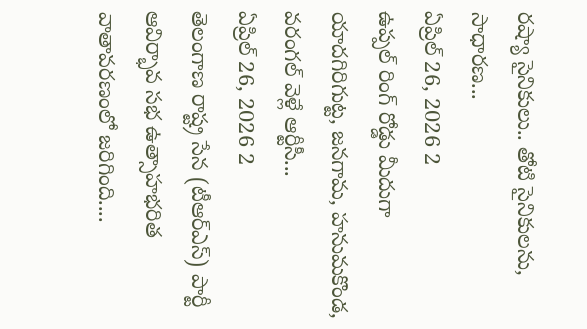రష్యా సైనికులు.. తోటి సైనికులను, సాధారణ...
ఏప్రిల్ 26, 2026 2
ఉప్పల్ రింగ్ రోడ్డు మీదుగా యాదగిరిగుట్ట, జనగామ, హనుమకొండ, వరంగల్ వెళ్లే ఆర్టీసీ...
ఏప్రిల్ 26, 2026 2
తెలంగాణ రాష్ట్ర సేన (టీఆర్ఎస్) పార్టీ ఆవిర్భావ సభ ఉత్సాహభరిత వాతావరణంలో జరిగింది....